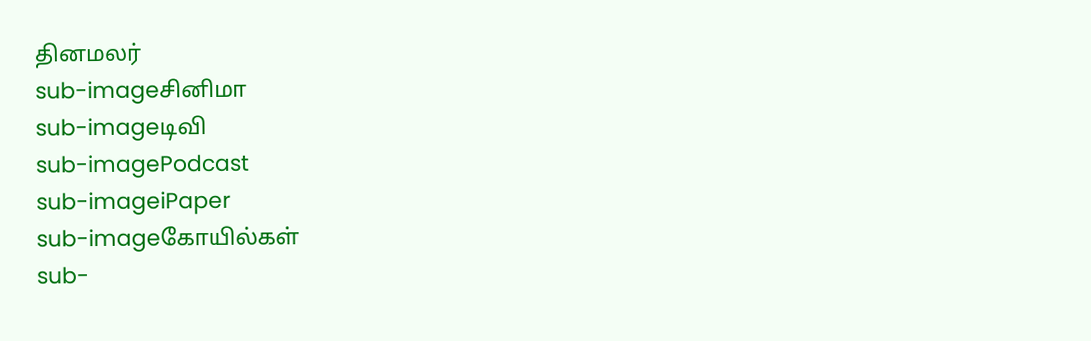தினமலர்
sub-imageசினிமா
sub-imageடிவி
sub-imagePodcast
sub-imageiPaper
sub-imageகோயில்கள்
sub-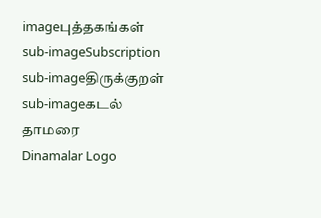imageபுத்தகங்கள்
sub-imageSubscription
sub-imageதிருக்குறள்
sub-imageகடல் தாமரை
Dinamalar Logo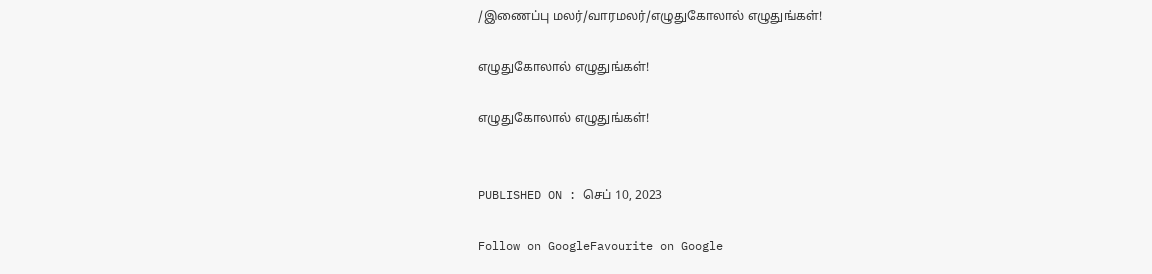/இணைப்பு மலர்/வாரமலர்/எழுதுகோலால் எழுதுங்கள்!

எழுதுகோலால் எழுதுங்கள்!

எழுதுகோலால் எழுதுங்கள்!


PUBLISHED ON : செப் 10, 2023

Follow on GoogleFavourite on Google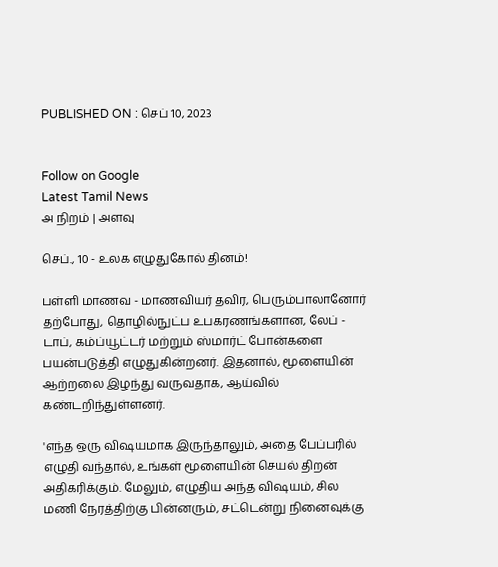PUBLISHED ON : செப் 10, 2023


Follow on Google
Latest Tamil News
அ நிறம் | அளவு

செப்., 10 - உலக எழுதுகோல் தினம்!

பள்ளி மாணவ - மாணவியர் தவிர, பெரும்பாலானோர் தற்போது, தொழில்நுட்ப உபகரணங்களான, லேப் - டாப், கம்ப்யூட்டர் மற்றும் ஸ்மார்ட் போன்களை பயன்படுத்தி எழுதுகின்றனர். இதனால், மூளையின் ஆற்றலை இழந்து வருவதாக, ஆய்வில் கண்டறிந்துள்ளனர்.

'எந்த ஒரு விஷயமாக இருந்தாலும், அதை பேப்பரில் எழுதி வந்தால், உங்கள் மூளையின் செயல் திறன் அதிகரிக்கும். மேலும், எழுதிய அந்த விஷயம், சில மணி நேரத்திற்கு பின்னரும், சட்டென்று நினைவுக்கு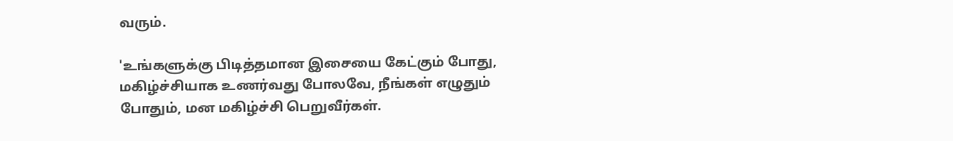வரும்.

'உங்களுக்கு பிடித்தமான இசையை கேட்கும் போது, மகிழ்ச்சியாக உணர்வது போலவே, நீங்கள் எழுதும் போதும், மன மகிழ்ச்சி பெறுவீர்கள்.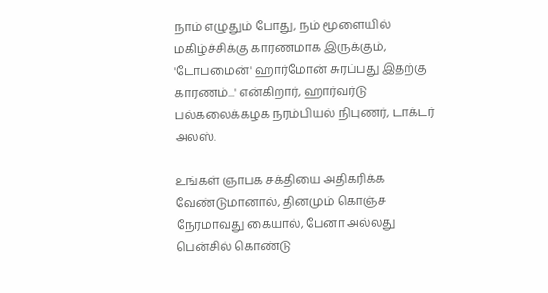நாம் எழுதும் போது, நம் மூளையில் மகிழ்ச்சிக்கு காரணமாக இருக்கும், 'டோபமைன்' ஹார்மோன் சுரப்பது இதற்கு காரணம்...' என்கிறார், ஹார்வர்டு பல்கலைக்கழக நரம்பியல் நிபுணர், டாக்டர் அலஸ்.

உங்கள் ஞாபக சக்தியை அதிகரிக்க வேண்டுமானால், தினமும் கொஞ்ச நேரமாவது கையால், பேனா அல்லது பென்சில் கொண்டு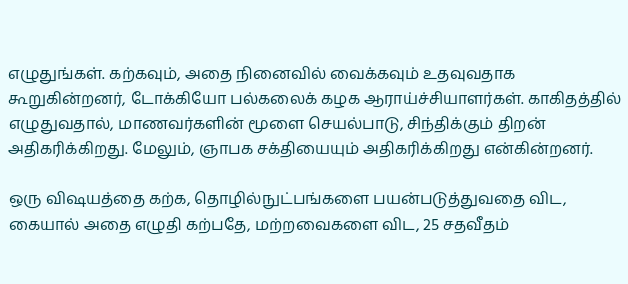எழுதுங்கள். கற்கவும், அதை நினைவில் வைக்கவும் உதவுவதாக கூறுகின்றனர், டோக்கியோ பல்கலைக் கழக ஆராய்ச்சியாளர்கள். காகிதத்தில் எழுதுவதால், மாணவர்களின் மூளை செயல்பாடு, சிந்திக்கும் திறன் அதிகரிக்கிறது. மேலும், ஞாபக சக்தியையும் அதிகரிக்கிறது என்கின்றனர்.

ஒரு விஷயத்தை கற்க, தொழில்நுட்பங்களை பயன்படுத்துவதை விட, கையால் அதை எழுதி கற்பதே, மற்றவைகளை விட, 25 சதவீதம்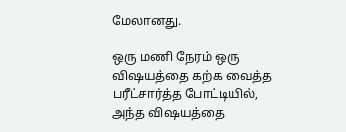மேலானது.

ஒரு மணி நேரம் ஒரு விஷயத்தை கற்க வைத்த பரீட்சார்த்த போட்டியில், அந்த விஷயத்தை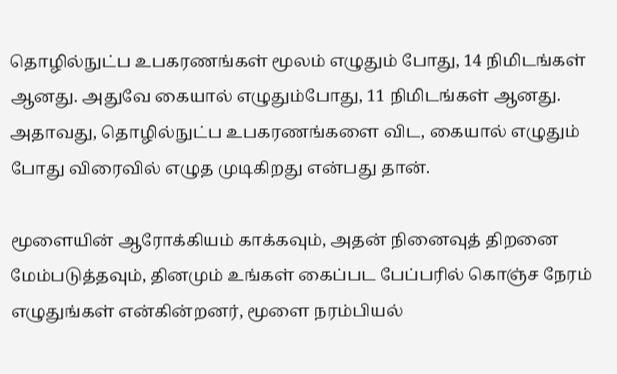தொழில்நுட்ப உபகரணங்கள் மூலம் எழுதும் போது, 14 நிமிடங்கள் ஆனது. அதுவே கையால் எழுதும்போது, 11 நிமிடங்கள் ஆனது. அதாவது, தொழில்நுட்ப உபகரணங்களை விட, கையால் எழுதும் போது விரைவில் எழுத முடிகிறது என்பது தான்.

மூளையின் ஆரோக்கியம் காக்கவும், அதன் நினைவுத் திறனை மேம்படுத்தவும், தினமும் உங்கள் கைப்பட பேப்பரில் கொஞ்ச நேரம் எழுதுங்கள் என்கின்றனர், மூளை நரம்பியல்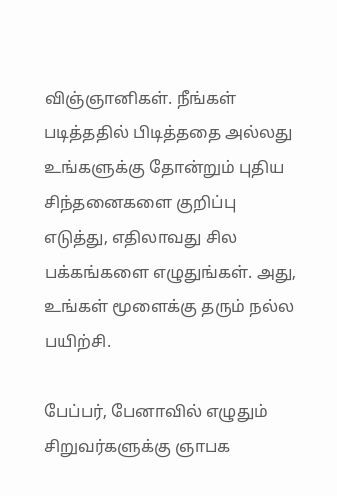விஞ்ஞானிகள். நீங்கள் படித்ததில் பிடித்ததை அல்லது உங்களுக்கு தோன்றும் புதிய சிந்தனைகளை குறிப்பு எடுத்து, எதிலாவது சில பக்கங்களை எழுதுங்கள். அது, உங்கள் மூளைக்கு தரும் நல்ல பயிற்சி.

பேப்பர், பேனாவில் எழுதும் சிறுவர்களுக்கு ஞாபக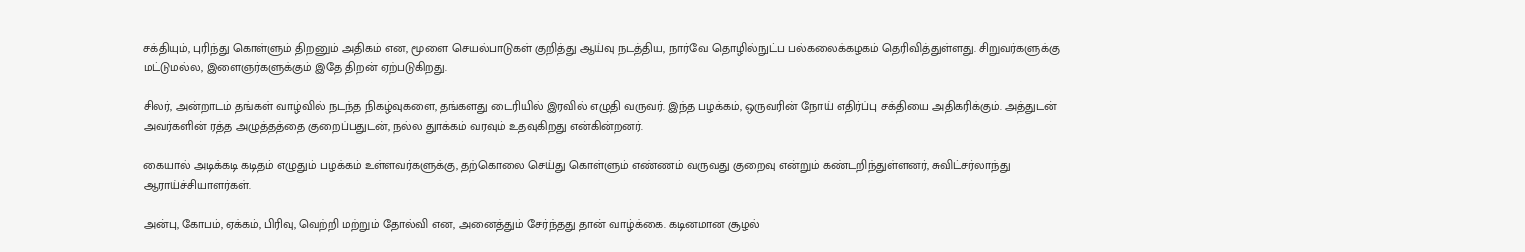சக்தியும், புரிந்து கொள்ளும் திறனும் அதிகம் என, மூளை செயல்பாடுகள் குறித்து ஆய்வு நடத்திய, நார்வே தொழில்நுட்ப பல்கலைக்கழகம் தெரிவித்துள்ளது. சிறுவர்களுக்கு மட்டுமல்ல, இளைஞர்களுக்கும் இதே திறன் ஏற்படுகிறது.

சிலர், அன்றாடம் தங்கள் வாழ்வில் நடந்த நிகழ்வுகளை, தங்களது டைரியில் இரவில் எழுதி வருவர். இந்த பழக்கம், ஒருவரின் நோய் எதிர்ப்பு சக்தியை அதிகரிக்கும். அத்துடன் அவர்களின் ரத்த அழுத்தத்தை குறைப்பதுடன், நல்ல துாக்கம் வரவும் உதவுகிறது என்கின்றனர்.

கையால் அடிக்கடி கடிதம் எழுதும் பழக்கம் உள்ளவர்களுக்கு, தற்கொலை செய்து கொள்ளும் எண்ணம் வருவது குறைவு என்றும் கண்டறிந்துள்ளனர், சுவிட்சர்லாந்து ஆராய்ச்சியாளர்கள்.

அன்பு, கோபம், ஏக்கம், பிரிவு, வெற்றி மற்றும் தோல்வி என, அனைத்தும் சேர்ந்தது தான் வாழ்க்கை. கடினமான சூழல்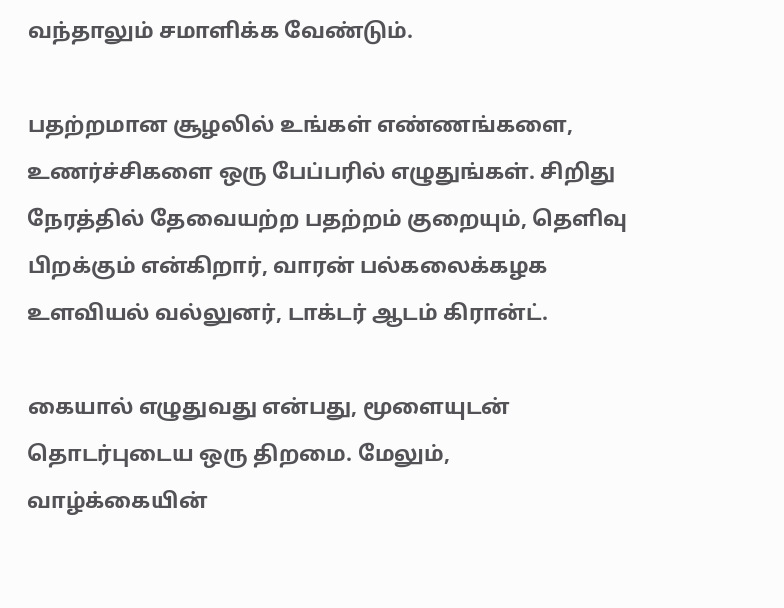வந்தாலும் சமாளிக்க வேண்டும்.

பதற்றமான சூழலில் உங்கள் எண்ணங்களை, உணர்ச்சிகளை ஒரு பேப்பரில் எழுதுங்கள். சிறிது நேரத்தில் தேவையற்ற பதற்றம் குறையும், தெளிவு பிறக்கும் என்கிறார், வாரன் பல்கலைக்கழக உளவியல் வல்லுனர், டாக்டர் ஆடம் கிரான்ட்.

கையால் எழுதுவது என்பது, மூளையுடன் தொடர்புடைய ஒரு திறமை. மேலும், வாழ்க்கையின்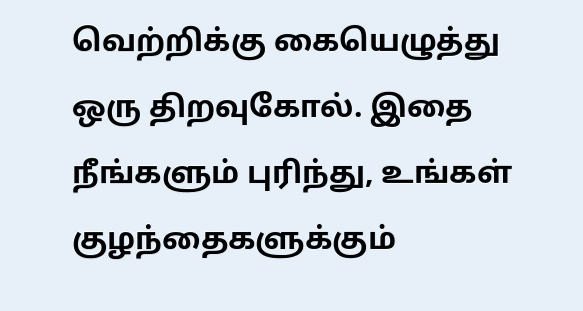வெற்றிக்கு கையெழுத்து ஒரு திறவுகோல். இதை நீங்களும் புரிந்து, உங்கள் குழந்தைகளுக்கும்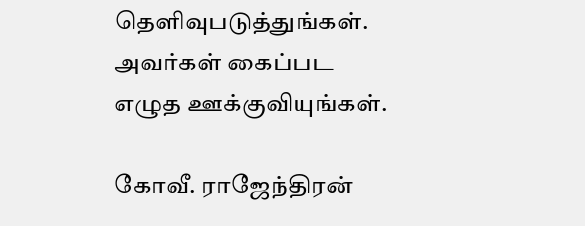தெளிவுபடுத்துங்கள். அவர்கள் கைப்பட எழுத ஊக்குவியுங்கள்.

கோவீ. ராஜேந்திரன்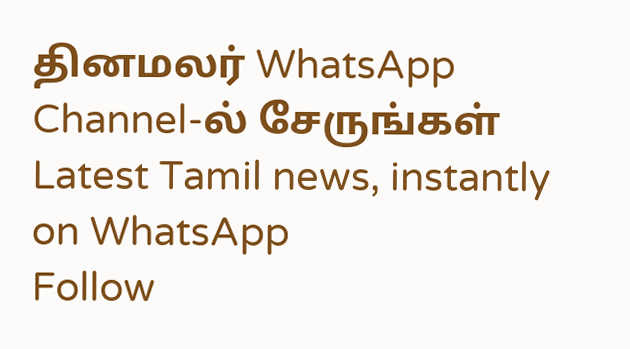தினமலர் WhatsApp Channel-ல் சேருங்கள்
Latest Tamil news, instantly on WhatsApp
Follow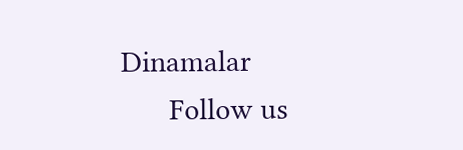Dinamalar
      Follow us